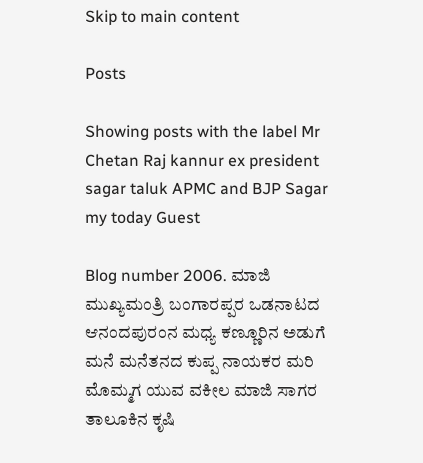Skip to main content

Posts

Showing posts with the label Mr Chetan Raj kannur ex president sagar taluk APMC and BJP Sagar my today Guest

Blog number 2006. ಮಾಜಿ ಮುಖ್ಯಮಂತ್ರಿ ಬಂಗಾರಪ್ಪರ ಒಡನಾಟದ ಆನಂದಪುರಂನ ಮಧ್ಯ ಕಣ್ಣೂರಿನ ಅಡುಗೆ ಮನೆ ಮನೆತನದ ಕುಪ್ಪ ನಾಯಕರ ಮರಿ ಮೊಮ್ಮಗ ಯುವ ವಕೀಲ ಮಾಜಿ ಸಾಗರ ತಾಲೂಕಿನ ಕೃಷಿ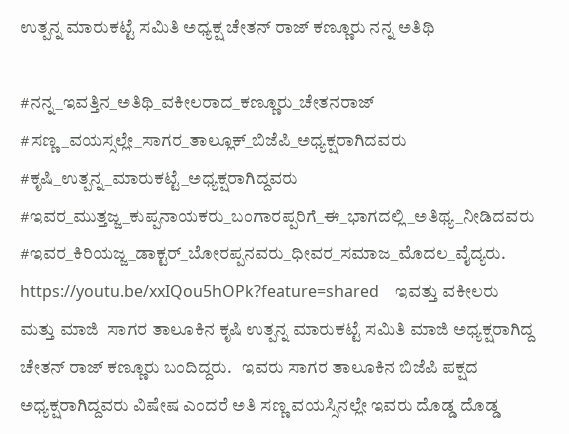ಉತ್ಪನ್ನ ಮಾರುಕಟ್ಟೆ ಸಮಿತಿ ಅಧ್ಯಕ್ಷ ಚೇತನ್ ರಾಜ್ ಕಣ್ಣೂರು ನನ್ನ ಅತಿಥಿ

#ನನ್ನ_ಇವತ್ತಿನ_ಅತಿಥಿ_ವಕೀಲರಾದ_ಕಣ್ಣೂರು_ಚೇತನರಾಜ್ #ಸಣ್ಣ_ವಯಸ್ಸಲ್ಲೇ_ಸಾಗರ_ತಾಲ್ಲೂಕ್_ಬಿಜೆಪಿ_ಅಧ್ಯಕ್ಷರಾಗಿದವರು #ಕೃಷಿ_ಉತ್ಪನ್ನ_ಮಾರುಕಟ್ಟೆ_ಅಧ್ಯಕ್ಷರಾಗಿದ್ದವರು #ಇವರ_ಮುತ್ತಜ್ಜ_ಕುಪ್ಪನಾಯಕರು_ಬಂಗಾರಪ್ಪರಿಗೆ_ಈ_ಭಾಗದಲ್ಲಿ_ಅತಿಥ್ಯ_ನೀಡಿದವರು #ಇವರ_ಕಿರಿಯಜ್ಜ_ಡಾಕ್ಟರ್_ಬೋರಪ್ಪನವರು_ಧೀವರ_ಸಮಾಜ_ಮೊದಲ_ವೈದ್ಯರು. https://youtu.be/xxIQou5hOPk?feature=shared    ಇವತ್ತು ವಕೀಲರು ಮತ್ತು ಮಾಜಿ  ಸಾಗರ ತಾಲೂಕಿನ ಕೃಷಿ ಉತ್ಪನ್ನ ಮಾರುಕಟ್ಟೆ ಸಮಿತಿ ಮಾಜಿ ಅಧ್ಯಕ್ಷರಾಗಿದ್ದ ಚೇತನ್ ರಾಜ್ ಕಣ್ಣೂರು ಬಂದಿದ್ದರು.   ಇವರು ಸಾಗರ ತಾಲೂಕಿನ ಬಿಜೆಪಿ ಪಕ್ಷದ ಅಧ್ಯಕ್ಷರಾಗಿದ್ದವರು ವಿಷೇಷ ಎಂದರೆ ಅತಿ ಸಣ್ಣ ವಯಸ್ಸಿನಲ್ಲೇ ಇವರು ದೊಡ್ಡ ದೊಡ್ಡ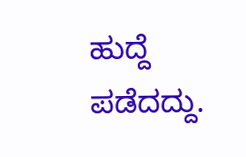ಹುದ್ದೆ ಪಡೆದದ್ದು.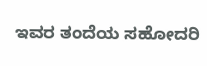ಇವರ ತಂದೆಯ ಸಹೋದರಿ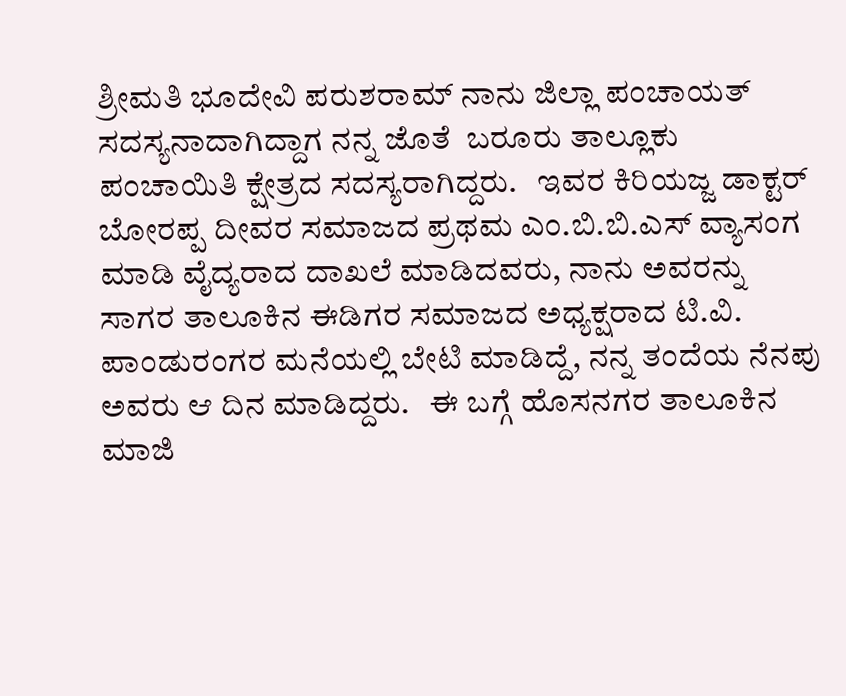ಶ್ರೀಮತಿ ಭೂದೇವಿ ಪರುಶರಾಮ್ ನಾನು ಜಿಲ್ಲಾ ಪಂಚಾಯತ್ ಸದಸ್ಯನಾದಾಗಿದ್ದಾಗ ನನ್ನ ಜೊತೆ  ಬರೂರು ತಾಲ್ಲೂಕು ಪಂಚಾಯಿತಿ ಕ್ಷೇತ್ರದ ಸದಸ್ಯರಾಗಿದ್ದರು.   ಇವರ ಕಿರಿಯಜ್ಜ ಡಾಕ್ಟರ್ ಬೋರಪ್ಪ ದೀವರ ಸಮಾಜದ ಪ್ರಥಮ ಎಂ.ಬಿ.ಬಿ.ಎಸ್ ವ್ಯಾಸಂಗ ಮಾಡಿ ವೈದ್ಯರಾದ ದಾಖಲೆ ಮಾಡಿದವರು, ನಾನು ಅವರನ್ನು ಸಾಗರ ತಾಲೂಕಿನ ಈಡಿಗರ ಸಮಾಜದ ಅಧ್ಯಕ್ಷರಾದ ಟಿ.ವಿ. ಪಾಂಡುರಂಗರ ಮನೆಯಲ್ಲಿ ಬೇಟಿ ಮಾಡಿದ್ದೆ, ನನ್ನ ತಂದೆಯ ನೆನಪು ಅವರು ಆ ದಿನ ಮಾಡಿದ್ದರು.   ಈ ಬಗ್ಗೆ ಹೊಸನಗರ ತಾಲೂಕಿನ ಮಾಜಿ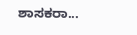ಶಾಸಕರಾ...